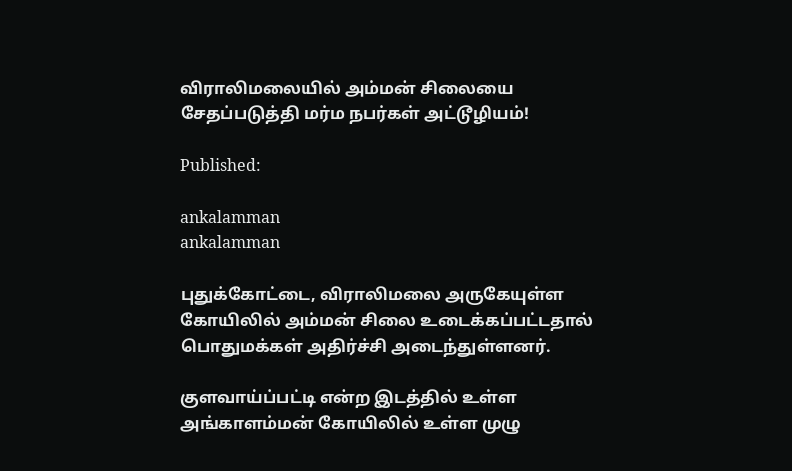விராலிமலையில் அம்மன் சிலையை சேதப்படுத்தி மர்ம நபர்கள் அட்டூழியம்!

Published:

ankalamman
ankalamman

புதுக்கோட்டை, விராலிமலை அருகேயுள்ள கோயிலில் அம்மன் சிலை உடைக்கப்பட்டதால் பொதுமக்கள் அதிர்ச்சி அடைந்துள்ளனர்.

குளவாய்ப்பட்டி என்ற இடத்தில் உள்ள அங்காளம்மன் கோயிலில் உள்ள முழு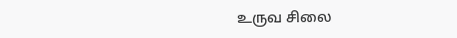உருவ சிலை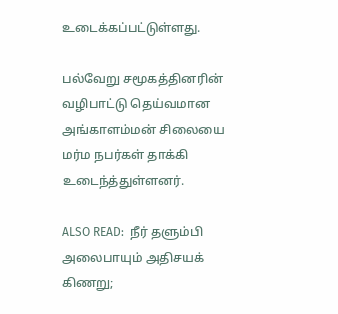உடைக்கப்பட்டுள்ளது.

பல்வேறு சமூகத்தினரின் வழிபாட்டு தெய்வமான அங்காளம்மன் சிலையை மர்ம நபர்கள் தாக்கி உடைந்த்துள்ளனர்.

ALSO READ:  நீர் தளும்பி அலைபாயும் அதிசயக் கிணறு;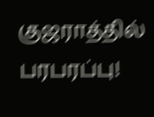குஜராத்தில் பரபரப்பு!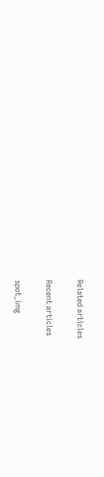Related articles

Recent articles

spot_img